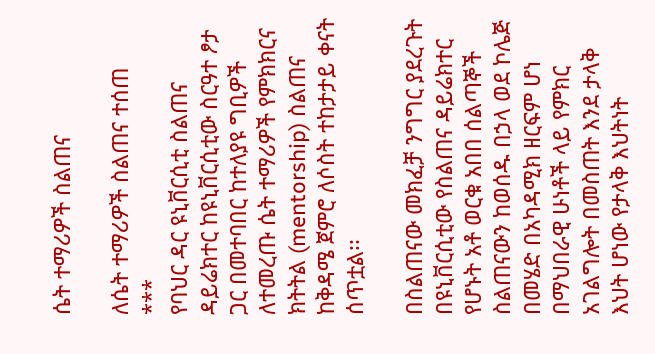ሴት ተማሪዎች ስልጠና

ለሴት ተማሪዎች ስልጠና ተሰጠ
***
የባህር ዳር ዩኒቨርሲቲ ስልጠና ዳይሬክተር ከዩኒቨርሲቲው ስርዓተ ፆታ ጋር በመተባበር ከተለያዩ ግቢዎች ለተመረጡ ሴት ተማሪዎች የምክክርና ክትትል (mentorship) ስልጠና ከቅዳሜ ጀምሮ ለሶስት ተከታታይ ቀናት ሰጥቷል፡፡

በስልጠናው መክፈቻ ንግግር ያደረጉት በዩኒቨርሲቲው የስልጠና ዳይሬክተር የሆኑት አቶ ወርቁ አበበ ሰልጣኞች ስልጠናውን ከወሰዱ በኃላ ወደ ኮሌጅ በመሄድ በአካዳሚክ ዘርፍም ሆነ በማህበራዊ ሁነቶች ላይ የምክር አገልግሎት በመስጠት እንደ ታላቅ እህት ሆነው የታላቅ እህትነት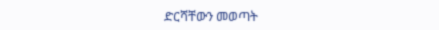ድርሻቸውን መወጣት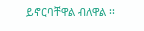ይኖርባቸዋል ብለዋል ፡፡